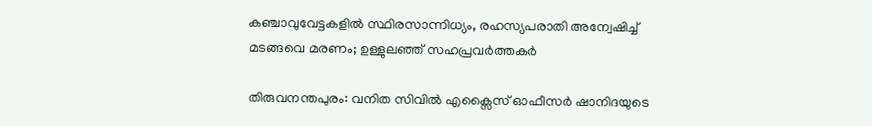കഞ്ചാവുവേട്ടകളിൽ സ്ഥിരസാന്നിധ്യം, രഹസ്യപരാതി അന്വേഷിച്ച് മടങ്ങവെ മരണം; ഉള്ളുലഞ്ഞ് സഹപ്രവർത്തകർ

തിരുവനന്തപുരം: വനിത സിവിൽ എക്സൈസ് ഓഫീസർ ഷാനിദയുടെ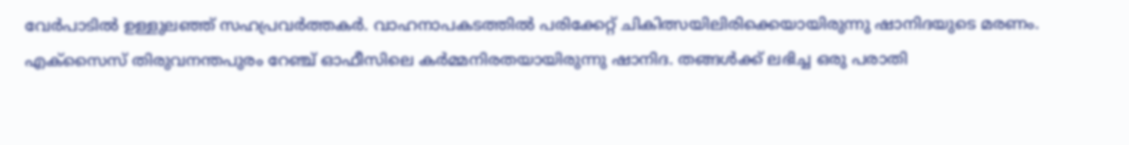വേർപാടിൽ ഉള്ളുലഞ്ഞ് സഹപ്രവർത്തകർ. വാഹനാപകടത്തിൽ പരിക്കേറ്റ് ചികിത്സയിലിരിക്കെയായിരുന്നു ഷാനിദയുടെ മരണം.
എക്സൈസ് തിരുവനന്തപുരം റേഞ്ച് ഓഫീസിലെ കർമ്മനിരതയായിരുന്നു ഷാനിദ. തങ്ങൾക്ക് ലഭിച്ച ഒരു പരാതി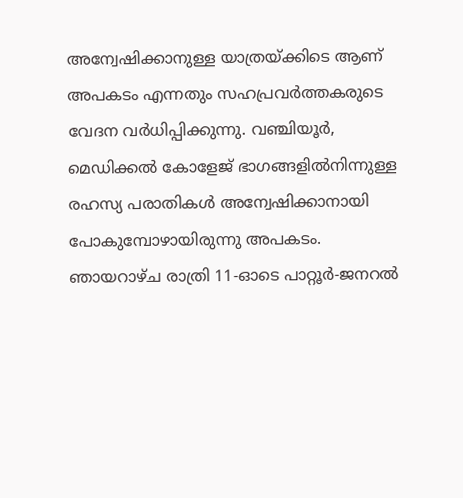അന്വേഷിക്കാനുള്ള യാത്രയ്ക്കിടെ ആണ് അപകടം എന്നതും സഹപ്രവർത്തകരുടെ വേദന വർധിപ്പിക്കുന്നു. വഞ്ചിയൂർ, മെഡിക്കൽ കോളേജ് ഭാഗങ്ങളിൽനിന്നുള്ള രഹസ്യ പരാതികൾ അന്വേഷിക്കാനായി പോകുമ്പോഴായിരുന്നു അപകടം.
ഞായറാഴ്ച രാത്രി 11-ഓടെ പാറ്റൂർ-ജനറൽ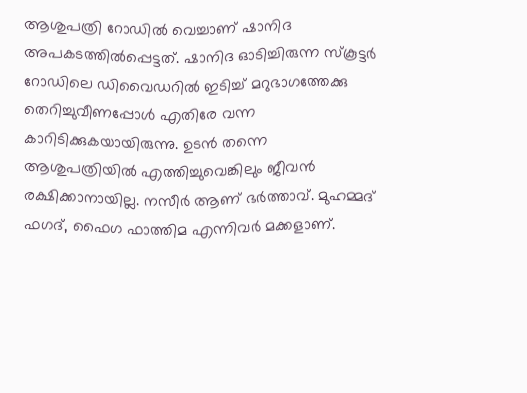ആശുപത്രി റോഡിൽ വെച്ചാണ് ഷാനിദ അപകടത്തിൽപ്പെട്ടത്. ഷാനിദ ഓടിച്ചിരുന്ന സ്കൂട്ടർ റോഡിലെ ഡിവൈഡറിൽ ഇടിച്ച് മറുഭാഗത്തേക്കു തെറിച്ചുവീണപ്പോൾ എതിരേ വന്ന കാറിടിക്കുകയായിരുന്നു. ഉടൻ തന്നെ ആശുപത്രിയിൽ എത്തിച്ചുവെങ്കിലും ജീവൻ രക്ഷിക്കാനായില്ല. നസീർ ആണ് ഭർത്താവ്. മുഹമ്മദ് ഫഗദ്, ഫൈഗ ഫാത്തിമ എന്നിവർ മക്കളാണ്.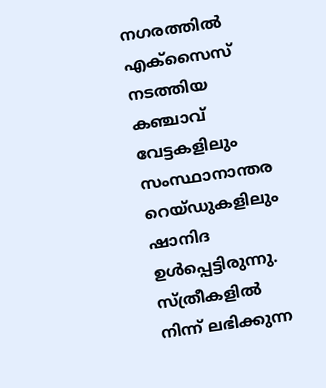നഗരത്തിൽ എക്സൈസ് നടത്തിയ കഞ്ചാവ് വേട്ടകളിലും സംസ്ഥാനാന്തര റെയ്ഡുകളിലും ഷാനിദ ഉൾപ്പെട്ടിരുന്നു. സ്ത്രീകളിൽ നിന്ന് ലഭിക്കുന്ന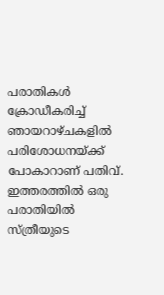പരാതികൾ ക്രോഡീകരിച്ച് ഞായറാഴ്ചകളിൽ പരിശോധനയ്ക്ക് പോകാറാണ് പതിവ്. ഇത്തരത്തിൽ ഒരു പരാതിയിൽ സ്ത്രീയുടെ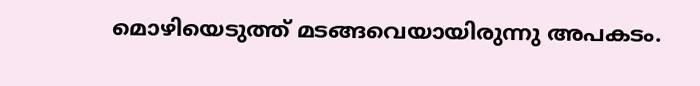മൊഴിയെടുത്ത് മടങ്ങവെയായിരുന്നു അപകടം.